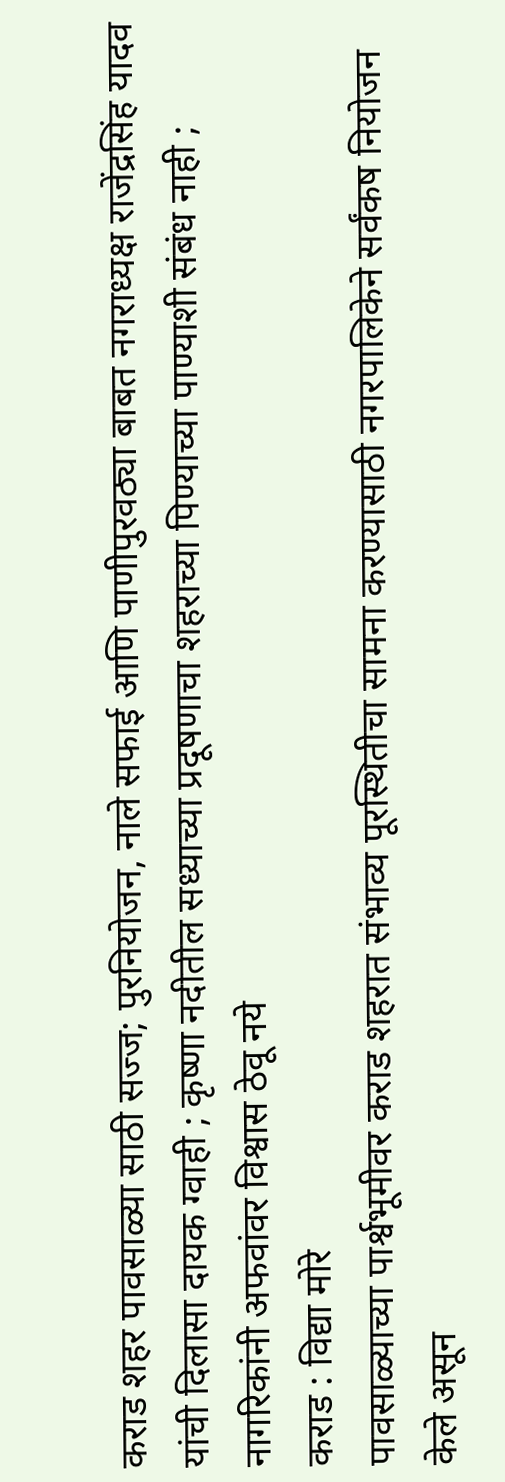कराड शहर पावसाळ्या साठी सज्ज; पुरनियोजन, नाले सफाई आणि पाणीपुरवठ्या बाबत नगराध्यक्ष राजेंद्रसिंह यादव यांची दिलासा दायक ग्वाही ; कृष्णा नदीतील सध्याच्या प्रदूषणाचा शहराच्या पिण्याच्या पाण्याशी संबंध नाही ; नागरिकांनी अफवांवर विश्वास ठेवू नये
कराड : विद्या मोरे
पावसाळ्याच्या पार्श्वभूमीवर कराड शहरात संभाव्य पूरस्थितीचा सामना करण्यासाठी नगरपालिकेने सर्वंकष नियोजन केले असून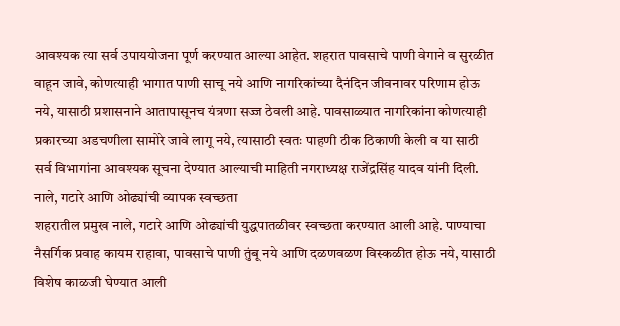आवश्यक त्या सर्व उपाययोजना पूर्ण करण्यात आल्या आहेत. शहरात पावसाचे पाणी वेगाने व सुरळीत वाहून जावे, कोणत्याही भागात पाणी साचू नये आणि नागरिकांच्या दैनंदिन जीवनावर परिणाम होऊ नये, यासाठी प्रशासनाने आतापासूनच यंत्रणा सज्ज ठेवली आहे. पावसाळ्यात नागरिकांना कोणत्याही प्रकारच्या अडचणीला सामोरे जावे लागू नये, त्यासाठी स्वतः पाहणी ठीक ठिकाणी केली व या साठी सर्व विभागांना आवश्यक सूचना देण्यात आल्याची माहिती नगराध्यक्ष राजेंद्रसिंह यादव यांनी दिली.
नाले, गटारे आणि ओढ्यांची व्यापक स्वच्छता
शहरातील प्रमुख नाले, गटारे आणि ओढ्यांची युद्धपातळीवर स्वच्छता करण्यात आली आहे. पाण्याचा नैसर्गिक प्रवाह कायम राहावा, पावसाचे पाणी तुंबू नये आणि दळणवळण विस्कळीत होऊ नये, यासाठी विशेष काळजी घेण्यात आली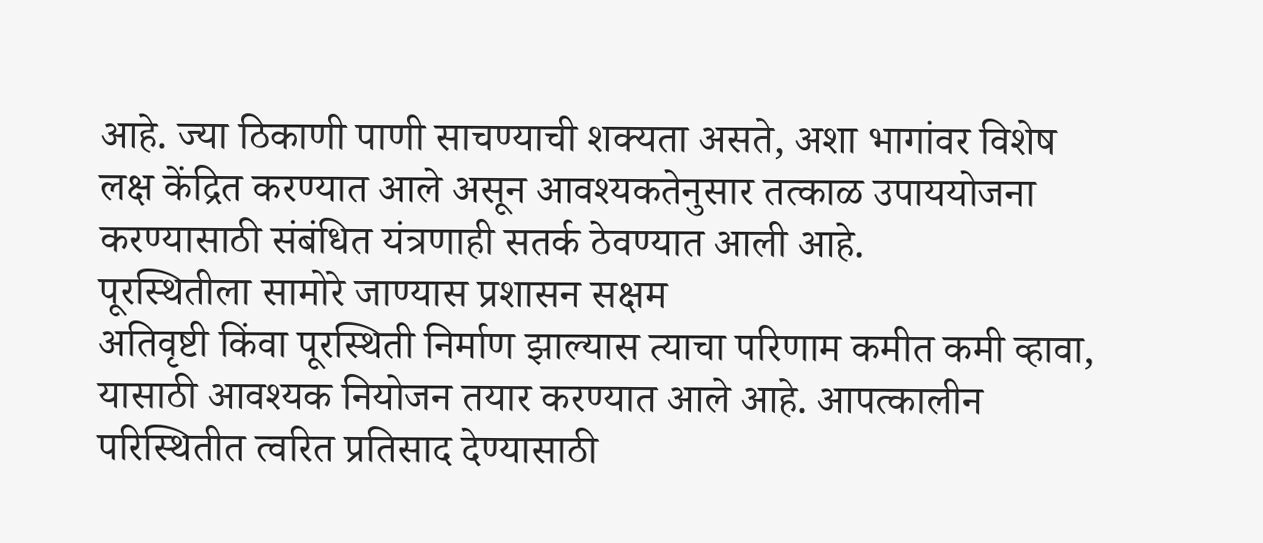आहे. ज्या ठिकाणी पाणी साचण्याची शक्यता असते, अशा भागांवर विशेष लक्ष केंद्रित करण्यात आले असून आवश्यकतेनुसार तत्काळ उपाययोजना करण्यासाठी संबंधित यंत्रणाही सतर्क ठेवण्यात आली आहे.
पूरस्थितीला सामोरे जाण्यास प्रशासन सक्षम
अतिवृष्टी किंवा पूरस्थिती निर्माण झाल्यास त्याचा परिणाम कमीत कमी व्हावा, यासाठी आवश्यक नियोजन तयार करण्यात आले आहे. आपत्कालीन परिस्थितीत त्वरित प्रतिसाद देण्यासाठी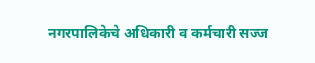नगरपालिकेचे अधिकारी व कर्मचारी सज्ज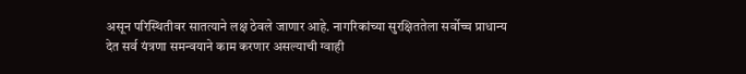असून परिस्थितीवर सातत्याने लक्ष ठेवले जाणार आहे. नागरिकांच्या सुरक्षिततेला सर्वोच्च प्राधान्य देत सर्व यंत्रणा समन्वयाने काम करणार असल्याची ग्वाही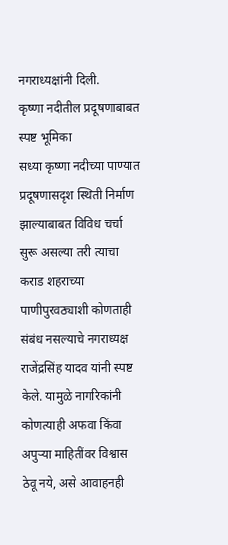नगराध्यक्षांनी दिली.
कृष्णा नदीतील प्रदूषणाबाबत स्पष्ट भूमिका
सध्या कृष्णा नदीच्या पाण्यात प्रदूषणासदृश स्थिती निर्माण झाल्याबाबत विविध चर्चा सुरू असल्या तरी त्याचा कराड शहराच्या पाणीपुरवठ्याशी कोणताही संबंध नसल्याचे नगराध्यक्ष राजेंद्रसिंह यादव यांनी स्पष्ट केले. यामुळे नागरिकांनी कोणत्याही अफवा किंवा अपुऱ्या माहितींवर विश्वास ठेवू नये, असे आवाहनही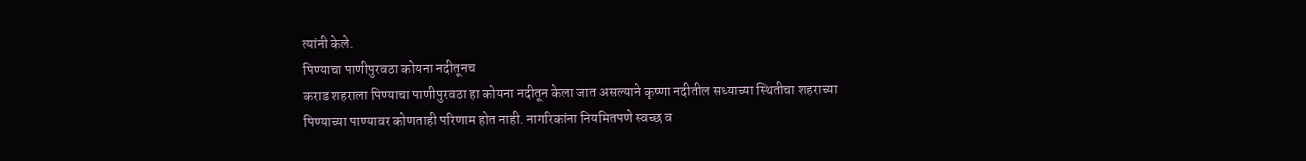त्यांनी केले.
पिण्याचा पाणीपुरवठा कोयना नदीतूनच
कराड शहराला पिण्याचा पाणीपुरवठा हा कोयना नदीतून केला जात असल्याने कृष्णा नदीतील सध्याच्या स्थितीचा शहराच्या पिण्याच्या पाण्यावर कोणताही परिणाम होत नाही. नागरिकांना नियमितपणे स्वच्छ व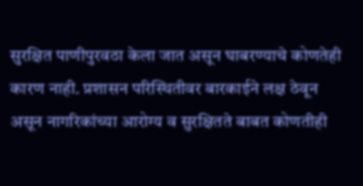सुरक्षित पाणीपुरवठा केला जात असून घाबरण्याचे कोणतेही कारण नाही. प्रशासन परिस्थितीवर बारकाईने लक्ष ठेवून असून नागरिकांच्या आरोग्य व सुरक्षितते बाबत कोणतीही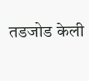तडजोड केली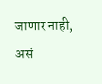जाणार नाही, असं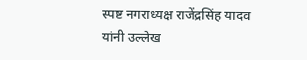स्पष्ट नगराध्यक्ष राजेंद्रसिंह यादव यांनी उल्लेख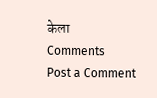केला
Comments
Post a Comment